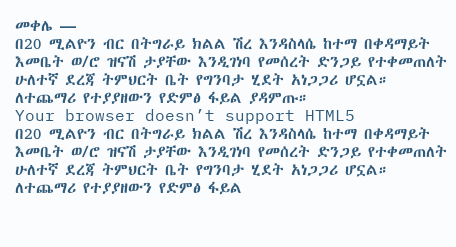መቀሌ —
በ20 ሚልዮን ብር በትግራይ ክልል ሽረ እንዳስላሴ ከተማ በቀዳማይት እመቤት ወ/ሮ ዝናሽ ታያቸው እንዲገነባ የመሰረት ድንጋይ የተቀመጠለት ሁለተኛ ደረጃ ትምህርት ቤት የግንባታ ሂደት አነጋጋሪ ሆኗል።
ለተጨማሪ የተያያዘውን የድምፅ ፋይል ያዳምጡ።
Your browser doesn’t support HTML5
በ20 ሚልዮን ብር በትግራይ ክልል ሽረ እንዳስላሴ ከተማ በቀዳማይት እመቤት ወ/ሮ ዝናሽ ታያቸው እንዲገነባ የመሰረት ድንጋይ የተቀመጠለት ሁለተኛ ደረጃ ትምህርት ቤት የግንባታ ሂደት አነጋጋሪ ሆኗል።
ለተጨማሪ የተያያዘውን የድምፅ ፋይል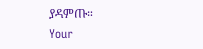ያዳምጡ።
Your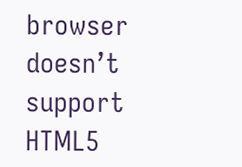browser doesn’t support HTML5